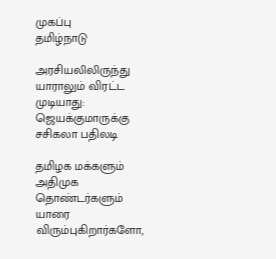முகப்பு
தமிழ்நாடு

அரசியலிலிருந்து யாராலும் விரட்ட முடியாது: ஜெயக்குமாருக்கு சசிகலா பதிலடி

தமிழக மக்களும் அதிமுக தொண்டர்களும் யாரை விரும்புகிறார்களோ,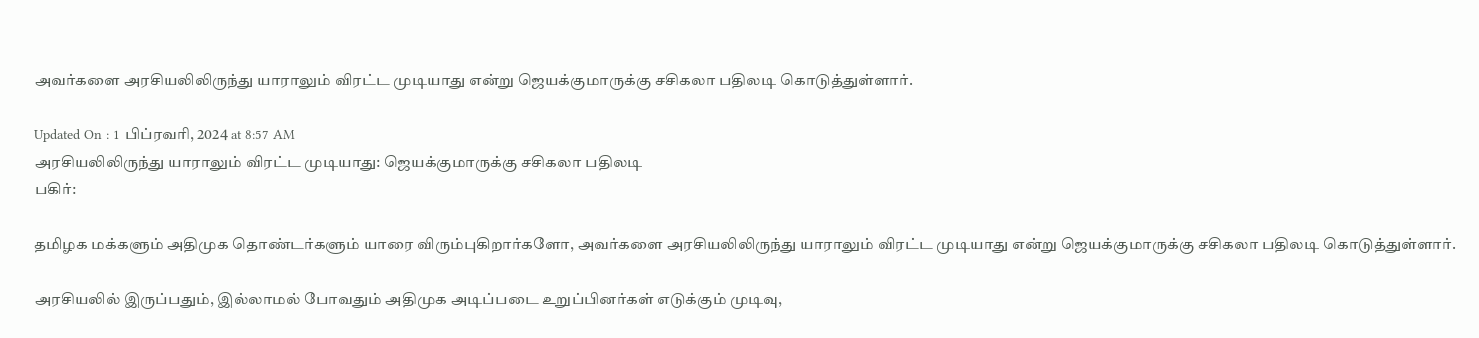அவர்களை அரசியலிலிருந்து யாராலும் விரட்ட முடியாது என்று ஜெயக்குமாருக்கு சசிகலா பதிலடி கொடுத்துள்ளார்.

Updated On : 1 பிப்ரவரி, 2024 at 8:57 AM
அரசியலிலிருந்து யாராலும் விரட்ட முடியாது: ஜெயக்குமாருக்கு சசிகலா பதிலடி
பகிர்:

தமிழக மக்களும் அதிமுக தொண்டர்களும் யாரை விரும்புகிறார்களோ, அவர்களை அரசியலிலிருந்து யாராலும் விரட்ட முடியாது என்று ஜெயக்குமாருக்கு சசிகலா பதிலடி கொடுத்துள்ளார்.

அரசியலில் இருப்பதும், இல்லாமல் போவதும் அதிமுக அடிப்படை உறுப்பினர்கள் எடுக்கும் முடிவு,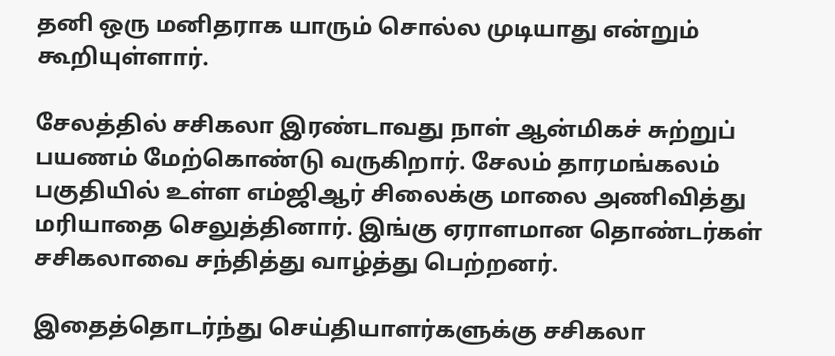தனி ஒரு மனிதராக யாரும் சொல்ல முடியாது என்றும் கூறியுள்ளார்.

சேலத்தில் சசிகலா இரண்டாவது நாள் ஆன்மிகச் சுற்றுப் பயணம் மேற்கொண்டு வருகிறார். சேலம் தாரமங்கலம் பகுதியில் உள்ள எம்ஜிஆர் சிலைக்கு மாலை அணிவித்து மரியாதை செலுத்தினார். இங்கு ஏராளமான தொண்டர்கள் சசிகலாவை சந்தித்து வாழ்த்து பெற்றனர்.

இதைத்தொடர்ந்து செய்தியாளர்களுக்கு சசிகலா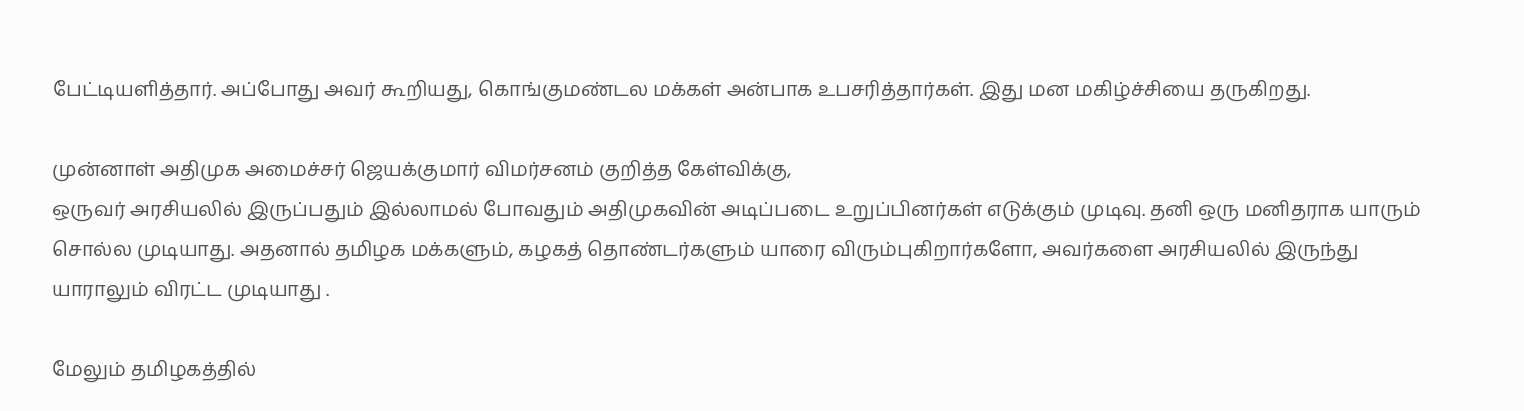பேட்டியளித்தார். அப்போது அவர் கூறியது, கொங்குமண்டல மக்கள் அன்பாக உபசரித்தார்கள். இது மன மகிழ்ச்சியை தருகிறது.

முன்னாள் அதிமுக அமைச்சர் ஜெயக்குமார் விமர்சனம் குறித்த கேள்விக்கு,
ஒருவர் அரசியலில் இருப்பதும் இல்லாமல் போவதும் அதிமுகவின் அடிப்படை உறுப்பினர்கள் எடுக்கும் முடிவு. தனி ஒரு மனிதராக யாரும் சொல்ல முடியாது. அதனால் தமிழக மக்களும், கழகத் தொண்டர்களும் யாரை விரும்புகிறார்களோ, அவர்களை அரசியலில் இருந்து யாராலும் விரட்ட முடியாது .

மேலும் தமிழகத்தில்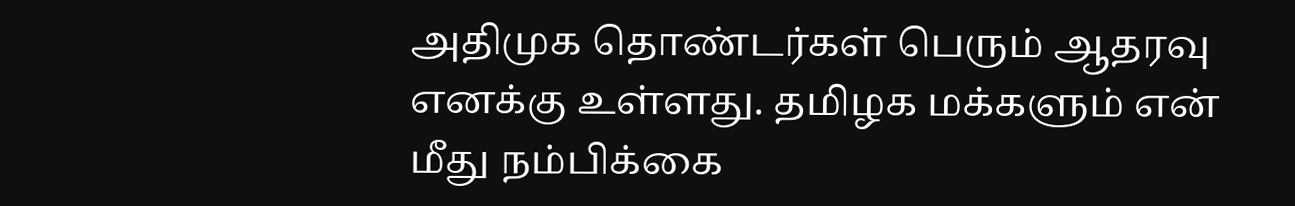அதிமுக தொண்டர்கள் பெரும் ஆதரவு எனக்கு உள்ளது. தமிழக மக்களும் என் மீது நம்பிக்கை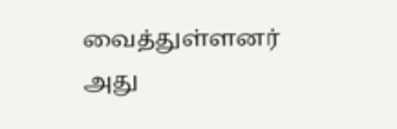வைத்துள்ளனர் அது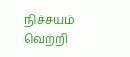நிச்சயம் வெற்றி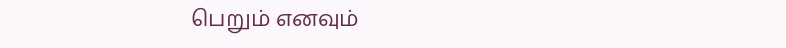பெறும் எனவும்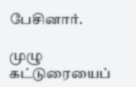பேசினார்.

முழு கட்டுரையைப்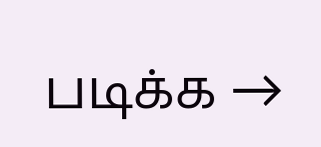படிக்க →